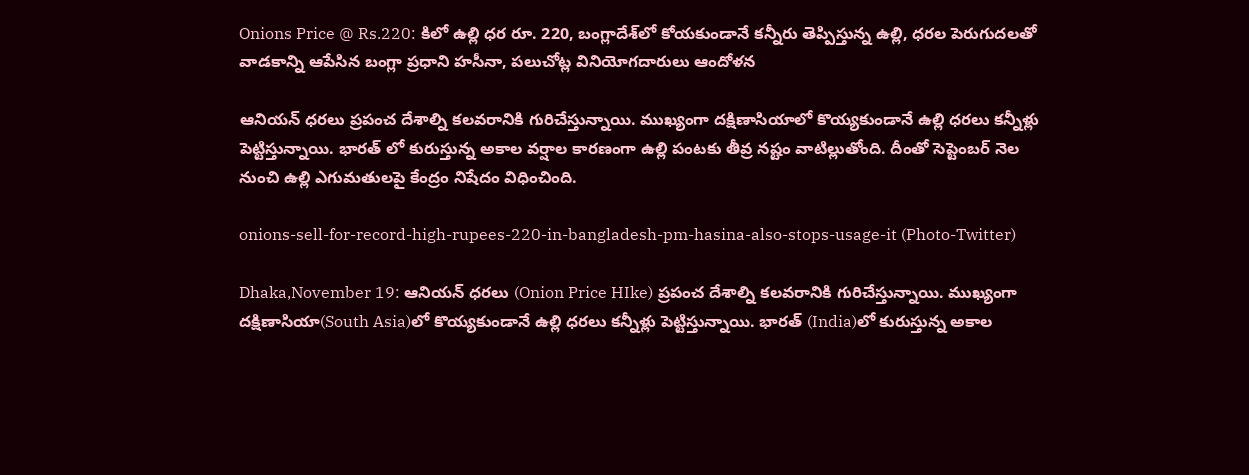Onions Price @ Rs.220: కిలో ఉల్లి ధర రూ. 220, బంగ్లాదేశ్‌లో కోయకుండానే కన్నీరు తెప్పిస్తున్న ఉల్లి, ధరల పెరుగుదలతో వాడకాన్ని ఆపేసిన బంగ్లా ప్రధాని హసీనా, పలుచోట్ల వినియోగదారులు ఆందోళన

ఆనియన్ ధరలు ప్రపంచ దేశాల్ని కలవరానికి గురిచేస్తున్నాయి. ముఖ్యంగా దక్షిణాసియాలో కొయ్యకుండానే ఉల్లి ధరలు కన్నీళ్లు పెట్టిస్తున్నాయి. భారత్ లో కురుస్తున్న అకాల వర్షాల కారణంగా ఉల్లి పంటకు తీవ్ర నష్టం వాటిల్లుతోంది. దీంతో సెప్టెంబర్ నెల నుంచి ఉల్లి ఎగుమతులపై కేంద్రం నిషేదం విధించింది.

onions-sell-for-record-high-rupees-220-in-bangladesh-pm-hasina-also-stops-usage-it (Photo-Twitter)

Dhaka,November 19: ఆనియన్ ధరలు (Onion Price HIke) ప్రపంచ దేశాల్ని కలవరానికి గురిచేస్తున్నాయి. ముఖ్యంగా దక్షిణాసియా(South Asia)లో కొయ్యకుండానే ఉల్లి ధరలు కన్నీళ్లు పెట్టిస్తున్నాయి. భారత్ (India)లో కురుస్తున్న అకాల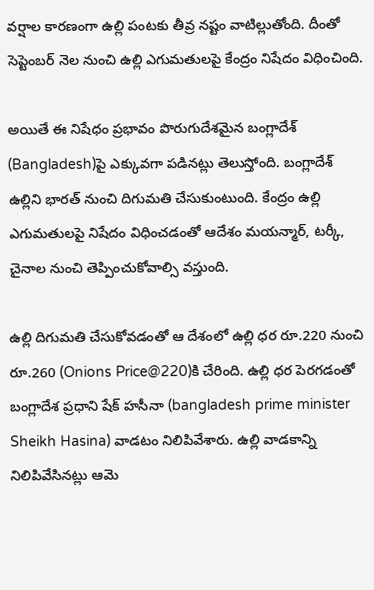వర్షాల కారణంగా ఉల్లి పంటకు తీవ్ర నష్టం వాటిల్లుతోంది. దీంతో సెప్టెంబర్ నెల నుంచి ఉల్లి ఎగుమతులపై కేంద్రం నిషేదం విధించింది.

అయితే ఈ నిషేధం ప్రభావం పొరుగుదేశమైన బంగ్లాదేశ్ (Bangladesh)పై ఎక్కువగా పడినట్లు తెలుస్తోంది. బంగ్లాదేశ్ ఉల్లిని భారత్ నుంచి దిగుమతి చేసుకుంటుంది. కేంద్రం ఉల్లి ఎగుమతులపై నిషేదం విధించడంతో ఆదేశం మయన్మార్, టర్కీ, చైనాల నుంచి తెప్పించుకోవాల్సి వస్తుంది.

ఉల్లి దిగుమతి చేసుకోవడంతో ఆ దేశంలో ఉల్లి ధర రూ.220 నుంచి రూ.260 (Onions Price@220)కి చేరింది. ఉల్లి ధర పెరగడంతో బంగ్లాదేశ ప్రధాని షేక్ హసీనా (bangladesh prime minister Sheikh Hasina) వాడటం నిలిపివేశారు. ఉల్లి వాడకాన్ని నిలిపివేసినట్లు ఆమె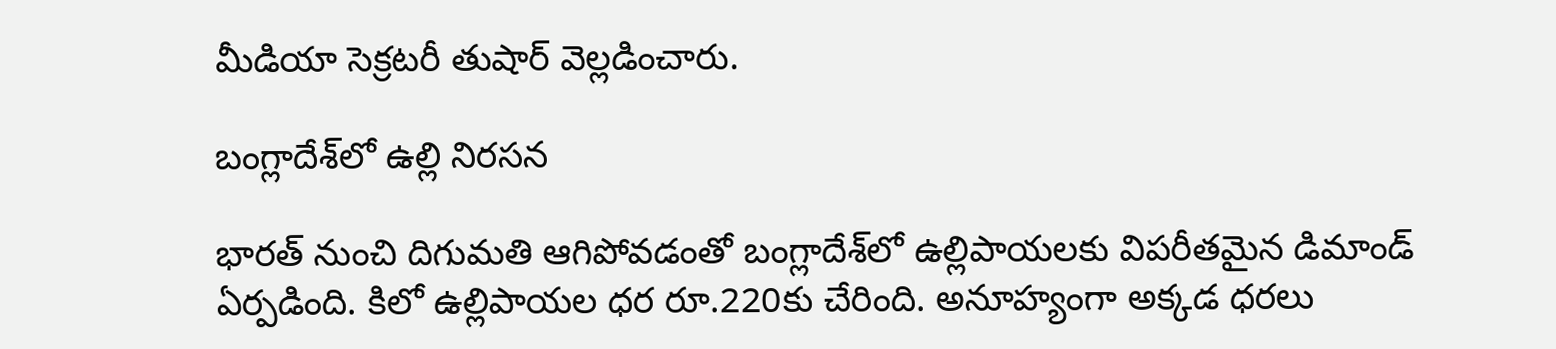మీడియా సెక్రటరీ తుషార్ వెల్లడించారు.

బంగ్లాదేశ్‌లో ఉల్లి నిరసన

భారత్ నుంచి దిగుమతి ఆగిపోవడంతో బంగ్లాదేశ్‌లో ఉల్లిపాయలకు విపరీతమైన డిమాండ్ ఏర్పడింది. కిలో ఉల్లిపాయల ధర రూ.220కు చేరింది. అనూహ్యంగా అక్కడ ధరలు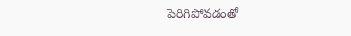పెరిగిపోవడంతో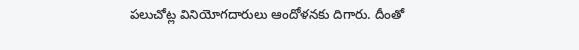పలుచోట్ల వినియోగదారులు ఆందోళనకు దిగారు. దీంతో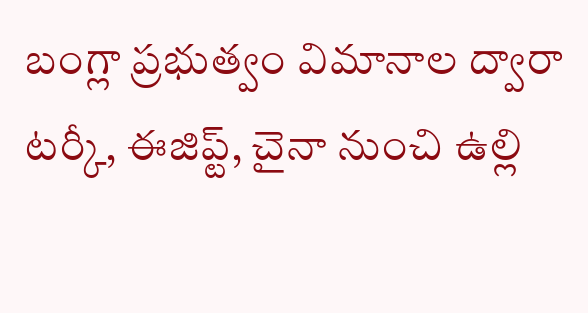బంగ్లా ప్రభుత్వం విమానాల ద్వారా టర్కీ, ఈజిప్ట్, చైనా నుంచి ఉల్లి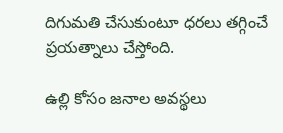దిగుమతి చేసుకుంటూ ధరలు తగ్గించే ప్రయత్నాలు చేస్తోంది.

ఉల్లి కోసం జనాల అవస్థలు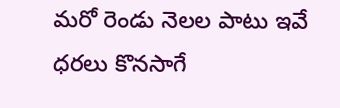మరో రెండు నెలల పాటు ఇవే ధరలు కొనసాగే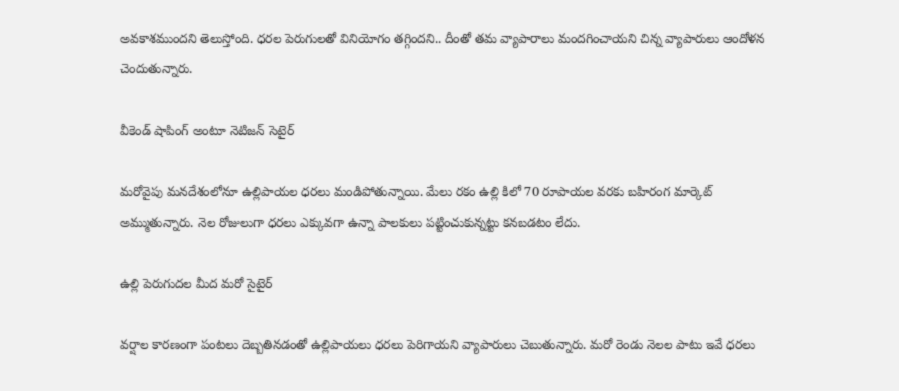అవకాశముందని తెలుస్తోంది. ధరల పెరుగులతో వినియోగం తగ్గిందని.. దీంతో తమ వ్యాపారాలు మందగించాయని చిన్న వ్యాపారులు ఆందోళన చెందుతున్నారు.

వీకెండ్ షాపింగ్ అంటూ నెటిజన్ సెటైర్

మరోవైపు మనదేశంలోనూ ఉల్లిపాయల ధరలు మండిపోతున్నాయి. మేలు రకం ఉల్లి కిలో 70 రూపాయల వరకు బహిరంగ మార్కెట్‌ అమ్ముతున్నారు. నెల రోజులుగా ధరలు ఎక్కువగా ఉన్నా పాలకులు పట్టించుకున్నట్టు కనబడటం లేదు.

ఉల్లి పెరుగుదల మీద మరో సైటైర్

వర్షాల కారణంగా పంటలు దెబ్బతినడంతో ఉల్లిపాయలు ధరలు పెరిగాయని వ్యాపారులు చెబుతున్నారు. మరో రెండు నెలల పాటు ఇవే ధరలు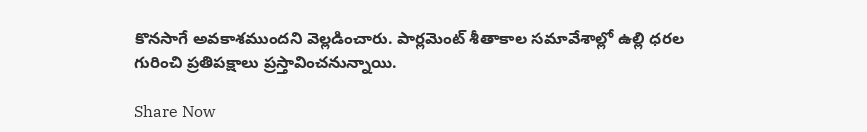కొనసాగే అవకాశముందని వెల్లడించారు. పార్లమెంట్‌ శీతాకాల సమావేశాల్లో ఉల్లి ధరల గురించి ప్రతిపక్షాలు ప్రస్తావించనున్నాయి.

Share Now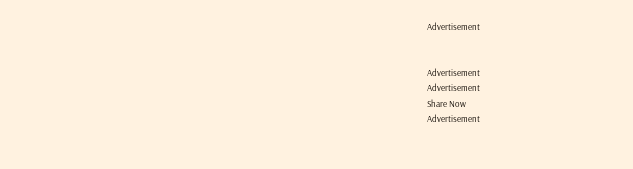Advertisement


Advertisement
Advertisement
Share Now
Advertisement